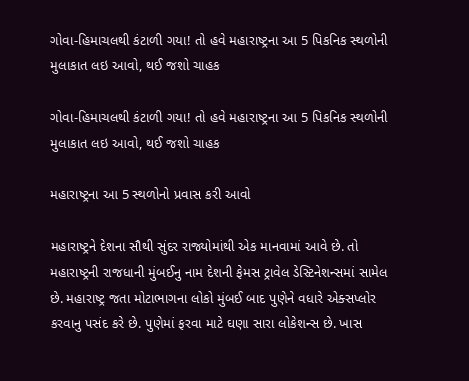ગોવા-હિમાચલથી કંટાળી ગયા! તો હવે મહારાષ્ટ્રના આ 5 પિકનિક સ્થળોની મુલાકાત લઇ આવો, થઈ જશો ચાહક

ગોવા-હિમાચલથી કંટાળી ગયા! તો હવે મહારાષ્ટ્રના આ 5 પિકનિક સ્થળોની મુલાકાત લઇ આવો, થઈ જશો ચાહક

મહારાષ્ટ્રના આ 5 સ્થળોનો પ્રવાસ કરી આવો

મહારાષ્ટ્રને દેશના સૌથી સુંદર રાજ્યોમાંથી એક માનવામાં આવે છે. તો મહારાષ્ટ્રની રાજધાની મુંબઈનુ નામ દેશની ફેમસ ટ્રાવેલ ડેસ્ટિનેશન્સમાં સામેલ છે. મહારાષ્ટ્ર જતા મોટાભાગના લોકો મુંબઈ બાદ પુણેને વધારે એક્સપ્લોર કરવાનુ પસંદ કરે છે. પુણેમાં ફરવા માટે ઘણા સારા લોકેશન્સ છે. ખાસ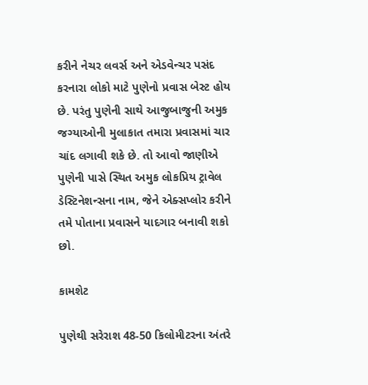કરીને નેચર લવર્સ અને એડવેન્ચર પસંદ કરનારા લોકો માટે પુણેનો પ્રવાસ બેસ્ટ હોય છે. પરંતુ પુણેની સાથે આજુબાજુની અમુક જગ્યાઓની મુલાકાત તમારા પ્રવાસમાં ચાર ચાંદ લગાવી શકે છે. તો આવો જાણીએ પુણેની પાસે સ્થિત અમુક લોકપ્રિય ટ્રાવેલ ડેસ્ટિનેશન્સના નામ, જેને એક્સપ્લોર કરીને તમે પોતાના પ્રવાસને યાદગાર બનાવી શકો છો.

કામશેટ

પુણેથી સરેરાશ 48-50 કિલોમીટરના અંતરે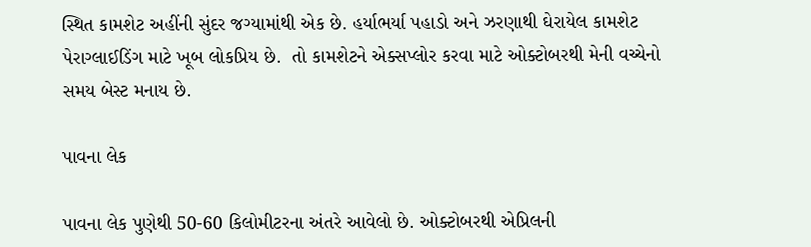સ્થિત કામશેટ અહીંની સુંદર જગ્યામાંથી એક છે. હર્યાભર્યા પહાડો અને ઝરણાથી ઘેરાયેલ કામશેટ પેરાગ્લાઈડિંગ માટે ખૂબ લોકપ્રિય છે.  તો કામશેટને એક્સપ્લોર કરવા માટે ઓક્ટોબરથી મેની વચ્ચેનો સમય બેસ્ટ મનાય છે.

પાવના લેક

પાવના લેક પુણેથી 50-60 કિલોમીટરના અંતરે આવેલો છે. ઓક્ટોબરથી એપ્રિલની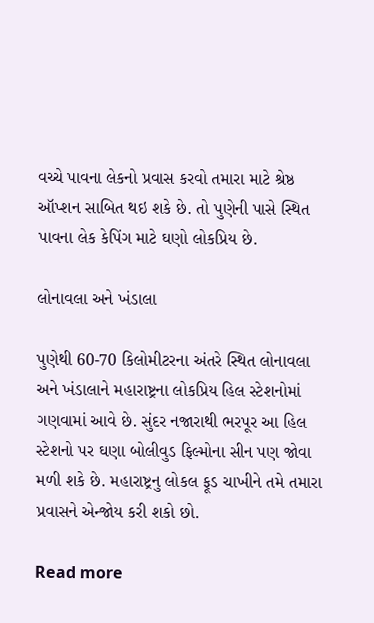વચ્ચે પાવના લેકનો પ્રવાસ કરવો તમારા માટે શ્રેષ્ઠ ઑપ્શન સાબિત થઇ શકે છે. તો પુણેની પાસે સ્થિત પાવના લેક કેપિંગ માટે ઘણો લોકપ્રિય છે.

લોનાવલા અને ખંડાલા

પુણેથી 60-70 કિલોમીટરના અંતરે સ્થિત લોનાવલા અને ખંડાલાને મહારાષ્ટ્રના લોકપ્રિય હિલ સ્ટેશનોમાં ગણવામાં આવે છે. સુંદર નજારાથી ભરપૂર આ હિલ સ્ટેશનો પર ઘણા બોલીવુડ ફિલ્મોના સીન પણ જોવા મળી શકે છે. મહારાષ્ટ્રનુ લોકલ ફૂડ ચાખીને તમે તમારા પ્રવાસને એન્જોય કરી શકો છો.

Read more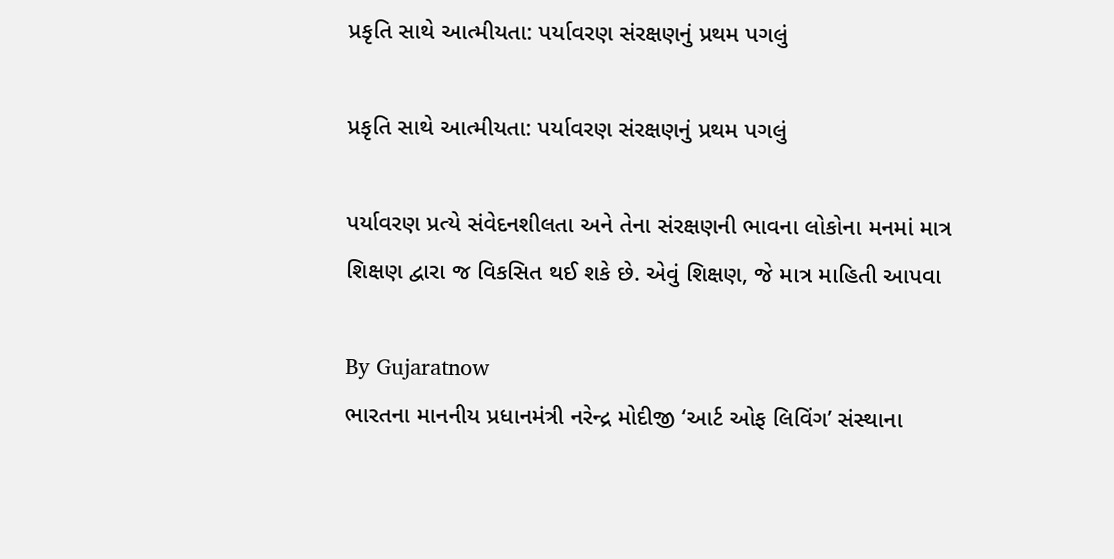પ્રકૃતિ સાથે આત્મીયતા: પર્યાવરણ સંરક્ષણનું પ્રથમ પગલું

પ્રકૃતિ સાથે આત્મીયતા: પર્યાવરણ સંરક્ષણનું પ્રથમ પગલું

પર્યાવરણ પ્રત્યે સંવેદનશીલતા અને તેના સંરક્ષણની ભાવના લોકોના મનમાં માત્ર શિક્ષણ દ્વારા જ વિકસિત થઈ શકે છે. એવું શિક્ષણ, જે માત્ર માહિતી આપવા

By Gujaratnow
ભારતના માનનીય પ્રધાનમંત્રી નરેન્દ્ર મોદીજી ‘આર્ટ ઓફ લિવિંગ’ સંસ્થાના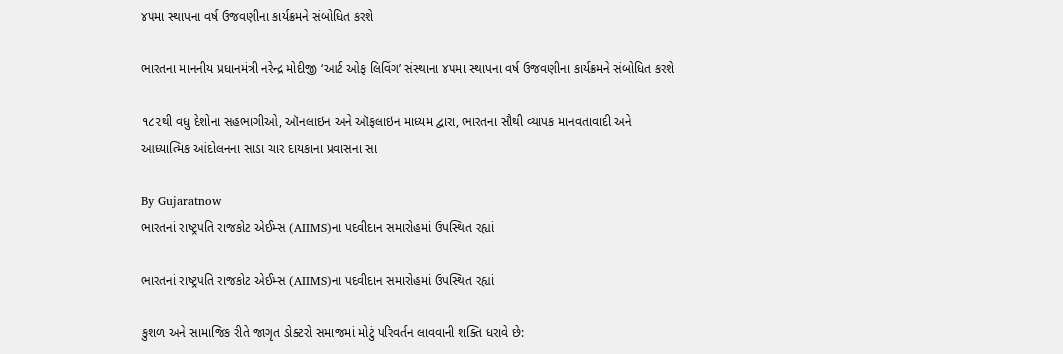૪૫મા સ્થાપના વર્ષ ઉજવણીના કાર્યક્રમને સંબોધિત કરશે

ભારતના માનનીય પ્રધાનમંત્રી નરેન્દ્ર મોદીજી ‘આર્ટ ઓફ લિવિંગ’ સંસ્થાના ૪૫મા સ્થાપના વર્ષ ઉજવણીના કાર્યક્રમને સંબોધિત કરશે

૧૮૨થી વધુ દેશોના સહભાગીઓ, ઑનલાઇન અને ઑફલાઇન માધ્યમ દ્વારા, ભારતના સૌથી વ્યાપક માનવતાવાદી અને આધ્યાત્મિક આંદોલનના સાડા ચાર દાયકાના પ્રવાસના સા

By Gujaratnow
ભારતનાં રાષ્ટ્રપતિ રાજકોટ એઈમ્સ (AIIMS)ના પદવીદાન સમારોહમાં ઉપસ્થિત રહ્યાં

ભારતનાં રાષ્ટ્રપતિ રાજકોટ એઈમ્સ (AIIMS)ના પદવીદાન સમારોહમાં ઉપસ્થિત રહ્યાં

કુશળ અને સામાજિક રીતે જાગૃત ડોક્ટરો સમાજમાં મોટું પરિવર્તન લાવવાની શક્તિ ધરાવે છે: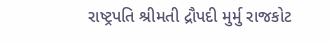રાષ્ટ્રપતિ શ્રીમતી દ્રૌપદી મુર્મુ રાજકોટ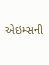એઇમ્સની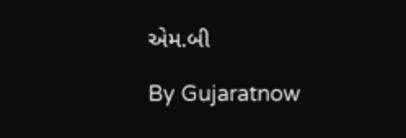એમ.બી

By Gujaratnow